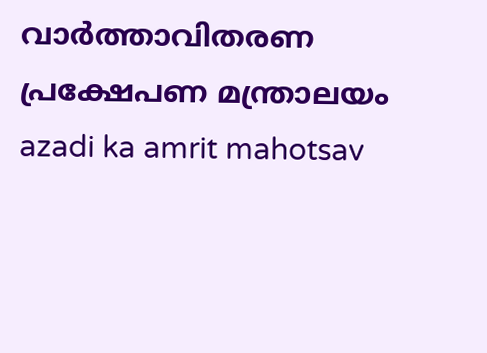വാര്‍ത്താവിതരണ പ്രക്ഷേപണ മന്ത്രാലയം
azadi ka amrit mahotsav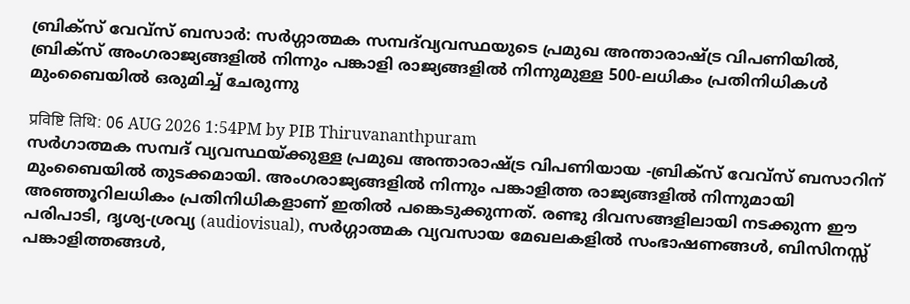ബ്രിക്സ് വേവ്സ് ബസാർ: സർഗ്ഗാത്മക സമ്പദ്‌വ്യവസ്ഥയുടെ പ്രമുഖ അന്താരാഷ്ട്ര വിപണിയിൽ, ബ്രിക്‌സ് അംഗരാജ്യങ്ങളിൽ നിന്നും പങ്കാളി രാജ്യങ്ങളിൽ നിന്നുമുള്ള 500-ലധികം പ്രതിനിധികൾ മുംബൈയിൽ ഒരുമിച്ച് ചേരുന്നു

प्रविष्टि तिथि: 06 AUG 2026 1:54PM by PIB Thiruvananthpuram
സർഗാത്മക സമ്പദ് വ്യവസ്ഥയ്ക്കുള്ള പ്രമുഖ അന്താരാഷ്ട്ര വിപണിയായ -ബ്രിക്സ് വേവ്സ് ബസാറിന് മുംബൈയിൽ തുടക്കമായി. അംഗരാജ്യങ്ങളിൽ നിന്നും പങ്കാളിത്ത രാജ്യങ്ങളിൽ നിന്നുമായി അഞ്ഞൂറിലധികം പ്രതിനിധികളാണ് ഇതിൽ പങ്കെടുക്കുന്നത്. രണ്ടു ദിവസങ്ങളിലായി നടക്കുന്ന ഈ പരിപാടി, ദൃശ്യ-ശ്രവ്യ (audiovisual), സർഗ്ഗാത്മക വ്യവസായ മേഖലകളിൽ സംഭാഷണങ്ങൾ, ബിസിനസ്സ് പങ്കാളിത്തങ്ങൾ,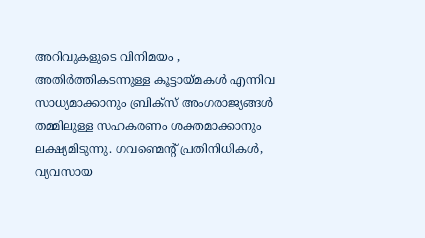അറിവുകളുടെ വിനിമയം , അതിർത്തികടന്നുള്ള കൂട്ടായ്മകൾ എന്നിവ സാധ്യമാക്കാനും ബ്രിക്സ് അംഗരാജ്യങ്ങൾ തമ്മിലുള്ള സഹകരണം ശക്തമാക്കാനും ലക്ഷ്യമിടുന്നു. ഗവണ്മെന്റ് പ്രതിനിധികൾ, വ്യവസായ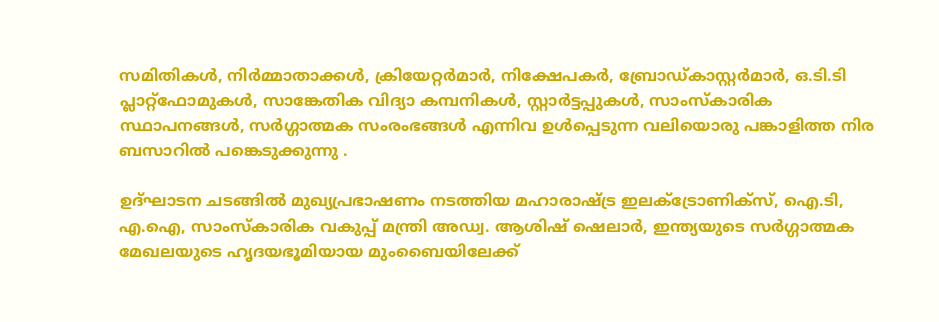സമിതികൾ, നിർമ്മാതാക്കൾ, ക്രിയേറ്റർമാർ, നിക്ഷേപകർ, ബ്രോഡ്കാസ്റ്റർമാർ, ഒ.ടി.ടി പ്ലാറ്റ്‌ഫോമുകൾ, സാങ്കേതിക വിദ്യാ കമ്പനികൾ, സ്റ്റാർട്ടപ്പുകൾ, സാംസ്കാരിക സ്ഥാപനങ്ങൾ, സർഗ്ഗാത്മക സംരംഭങ്ങൾ എന്നിവ ഉൾപ്പെടുന്ന വലിയൊരു പങ്കാളിത്ത നിര ബസാറിൽ പങ്കെടുക്കുന്നു .

ഉദ്ഘാടന ചടങ്ങിൽ മുഖ്യപ്രഭാഷണം നടത്തിയ മഹാരാഷ്ട്ര ഇലക്ട്രോണിക്സ്, ഐ.ടി, എ.ഐ, സാംസ്കാരിക വകുപ്പ് മന്ത്രി അഡ്വ. ആശിഷ് ഷെലാർ, ഇന്ത്യയുടെ സർഗ്ഗാത്മക മേഖലയുടെ ഹൃദയഭൂമിയായ മുംബൈയിലേക്ക്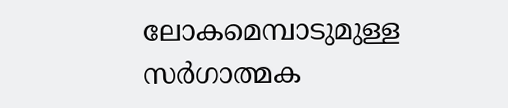ലോകമെമ്പാടുമുള്ള സർഗാത്മക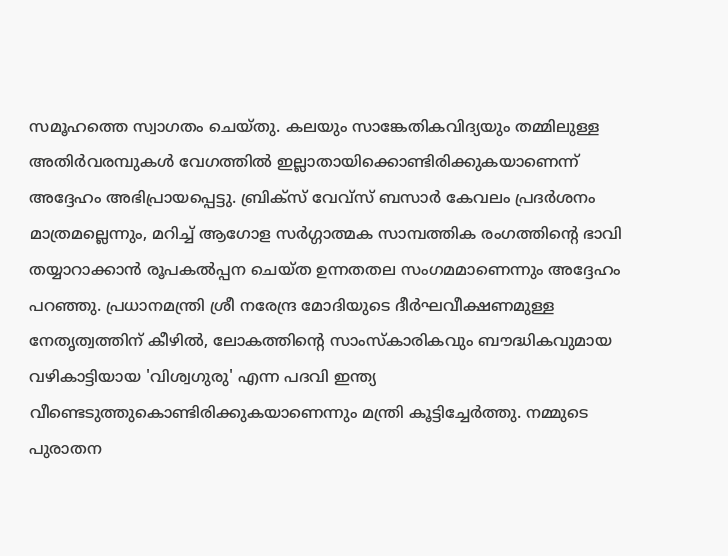സമൂഹത്തെ സ്വാഗതം ചെയ്തു. കലയും സാങ്കേതികവിദ്യയും തമ്മിലുള്ള അതിർവരമ്പുകൾ വേഗത്തിൽ ഇല്ലാതായിക്കൊണ്ടിരിക്കുകയാണെന്ന് അദ്ദേഹം അഭിപ്രായപ്പെട്ടു. ബ്രിക്സ് വേവ്സ് ബസാർ കേവലം പ്രദർശനം മാത്രമല്ലെന്നും, മറിച്ച് ആഗോള സർഗ്ഗാത്മക സാമ്പത്തിക രംഗത്തിന്റെ ഭാവി തയ്യാറാക്കാൻ രൂപകൽപ്പന ചെയ്ത ഉന്നതതല സംഗമമാണെന്നും അദ്ദേഹം പറഞ്ഞു. പ്രധാനമന്ത്രി ശ്രീ നരേന്ദ്ര മോദിയുടെ ദീർഘവീക്ഷണമുള്ള നേതൃത്വത്തിന് കീഴിൽ, ലോകത്തിന്റെ സാംസ്കാരികവും ബൗദ്ധികവുമായ വഴികാട്ടിയായ 'വിശ്വഗുരു' എന്ന പദവി ഇന്ത്യ വീണ്ടെടുത്തുകൊണ്ടിരിക്കുകയാണെന്നും മന്ത്രി കൂട്ടിച്ചേർത്തു. നമ്മുടെ പുരാതന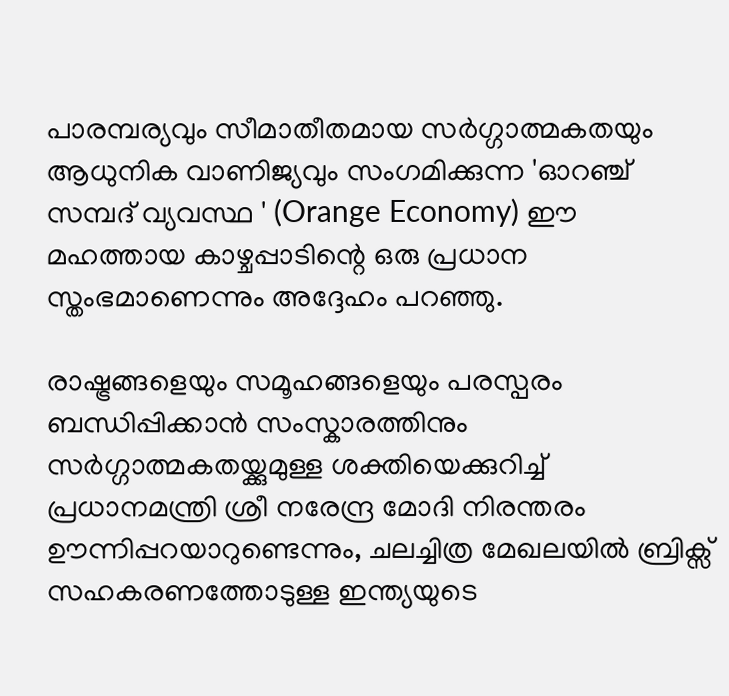പാരമ്പര്യവും സീമാതീതമായ സർഗ്ഗാത്മകതയും ആധുനിക വാണിജ്യവും സംഗമിക്കുന്ന 'ഓറഞ്ച് സമ്പദ് വ്യവസ്ഥ ' (Orange Economy) ഈ മഹത്തായ കാഴ്ചപ്പാടിന്റെ ഒരു പ്രധാന സ്തംഭമാണെന്നും അദ്ദേഹം പറഞ്ഞു.

രാഷ്ട്രങ്ങളെയും സമൂഹങ്ങളെയും പരസ്പരം ബന്ധിപ്പിക്കാൻ സംസ്കാരത്തിനും സർഗ്ഗാത്മകതയ്ക്കുമുള്ള ശക്തിയെക്കുറിച്ച് പ്രധാനമന്ത്രി ശ്രീ നരേന്ദ്ര മോദി നിരന്തരം ഊന്നിപ്പറയാറുണ്ടെന്നും, ചലച്ചിത്ര മേഖലയിൽ ബ്രിക്സ് സഹകരണത്തോടുള്ള ഇന്ത്യയുടെ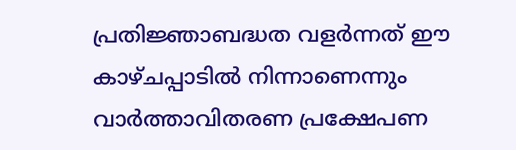പ്രതിജ്ഞാബദ്ധത വളർന്നത് ഈ കാഴ്ചപ്പാടിൽ നിന്നാണെന്നും വാർത്താവിതരണ പ്രക്ഷേപണ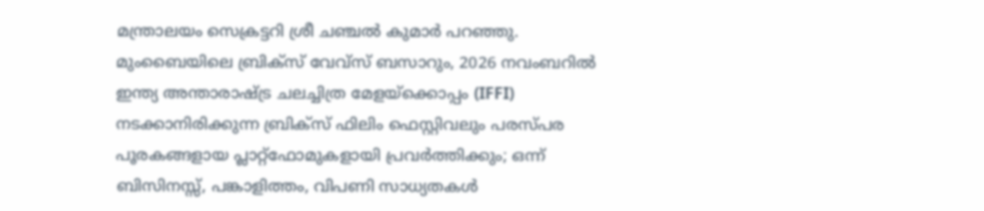മന്ത്രാലയം സെക്രട്ടറി ശ്രീ ചഞ്ചൽ കുമാർ പറഞ്ഞു. മുംബൈയിലെ ബ്രിക്സ് വേവ്സ് ബസാറും, 2026 നവംബറിൽ ഇന്ത്യ അന്താരാഷ്ട്ര ചലച്ചിത്ര മേളയ്ക്കൊപ്പം (IFFI) നടക്കാനിരിക്കുന്ന ബ്രിക്സ് ഫിലിം ഫെസ്റ്റിവലും പരസ്പര പൂരകങ്ങളായ പ്ലാറ്റ്‌ഫോമുകളായി പ്രവർത്തിക്കും; ഒന്ന് ബിസിനസ്സ്, പങ്കാളിത്തം, വിപണി സാധ്യതകൾ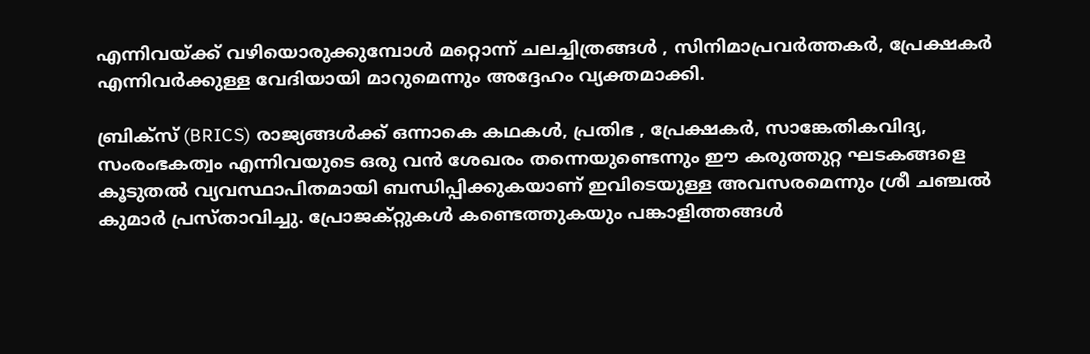എന്നിവയ്ക്ക് വഴിയൊരുക്കുമ്പോൾ മറ്റൊന്ന് ചലച്ചിത്രങ്ങൾ , സിനിമാപ്രവർത്തകർ, പ്രേക്ഷകർ എന്നിവർക്കുള്ള വേദിയായി മാറുമെന്നും അദ്ദേഹം വ്യക്തമാക്കി.

ബ്രിക്സ് (BRICS) രാജ്യങ്ങൾക്ക് ഒന്നാകെ കഥകൾ, പ്രതിഭ , പ്രേക്ഷകർ, സാങ്കേതികവിദ്യ, സംരംഭകത്വം എന്നിവയുടെ ഒരു വൻ ശേഖരം തന്നെയുണ്ടെന്നും ഈ കരുത്തുറ്റ ഘടകങ്ങളെ കൂടുതൽ വ്യവസ്ഥാപിതമായി ബന്ധിപ്പിക്കുകയാണ് ഇവിടെയുള്ള അവസരമെന്നും ശ്രീ ചഞ്ചൽ കുമാർ പ്രസ്താവിച്ചു. പ്രോജക്റ്റുകൾ കണ്ടെത്തുകയും പങ്കാളിത്തങ്ങൾ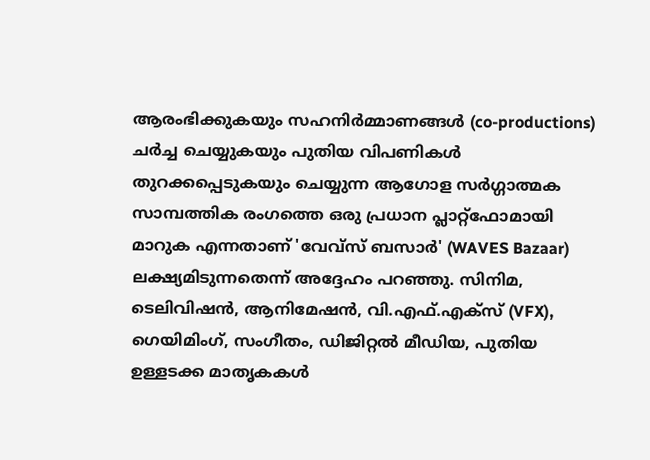ആരംഭിക്കുകയും സഹനിർമ്മാണങ്ങൾ (co-productions) ചർച്ച ചെയ്യുകയും പുതിയ വിപണികൾ തുറക്കപ്പെടുകയും ചെയ്യുന്ന ആഗോള സർഗ്ഗാത്മക സാമ്പത്തിക രംഗത്തെ ഒരു പ്രധാന പ്ലാറ്റ്‌ഫോമായി മാറുക എന്നതാണ് 'വേവ്സ് ബസാർ' (WAVES Bazaar) ലക്ഷ്യമിടുന്നതെന്ന് അദ്ദേഹം പറഞ്ഞു. സിനിമ, ടെലിവിഷൻ, ആനിമേഷൻ, വി.എഫ്.എക്സ് (VFX), ഗെയിമിംഗ്, സംഗീതം, ഡിജിറ്റൽ മീഡിയ, പുതിയ ഉള്ളടക്ക മാതൃകകൾ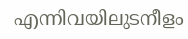എന്നിവയിലുടനീളം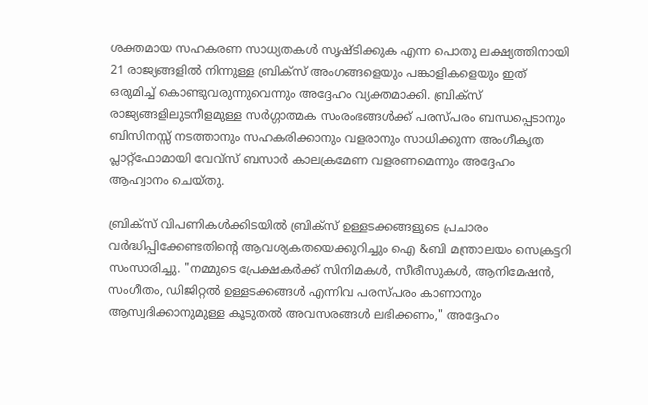ശക്തമായ സഹകരണ സാധ്യതകൾ സൃഷ്ടിക്കുക എന്ന പൊതു ലക്ഷ്യത്തിനായി 21 രാജ്യങ്ങളിൽ നിന്നുള്ള ബ്രിക്സ് അംഗങ്ങളെയും പങ്കാളികളെയും ഇത് ഒരുമിച്ച് കൊണ്ടുവരുന്നുവെന്നും അദ്ദേഹം വ്യക്തമാക്കി. ബ്രിക്സ് രാജ്യങ്ങളിലുടനീളമുള്ള സർഗ്ഗാത്മക സംരംഭങ്ങൾക്ക് പരസ്പരം ബന്ധപ്പെടാനും ബിസിനസ്സ് നടത്താനും സഹകരിക്കാനും വളരാനും സാധിക്കുന്ന അംഗീകൃത പ്ലാറ്റ്‌ഫോമായി വേവ്സ് ബസാർ കാലക്രമേണ വളരണമെന്നും അദ്ദേഹം ആഹ്വാനം ചെയ്തു.

ബ്രിക്സ് വിപണികൾക്കിടയിൽ ബ്രിക്സ് ഉള്ളടക്കങ്ങളുടെ പ്രചാരം വർദ്ധിപ്പിക്കേണ്ടതിന്റെ ആവശ്യകതയെക്കുറിച്ചും ഐ &ബി മന്ത്രാലയം സെക്രട്ടറി സംസാരിച്ചു. "നമ്മുടെ പ്രേക്ഷകർക്ക് സിനിമകൾ, സീരീസുകൾ, ആനിമേഷൻ, സംഗീതം, ഡിജിറ്റൽ ഉള്ളടക്കങ്ങൾ എന്നിവ പരസ്പരം കാണാനും ആസ്വദിക്കാനുമുള്ള കൂടുതൽ അവസരങ്ങൾ ലഭിക്കണം," അദ്ദേഹം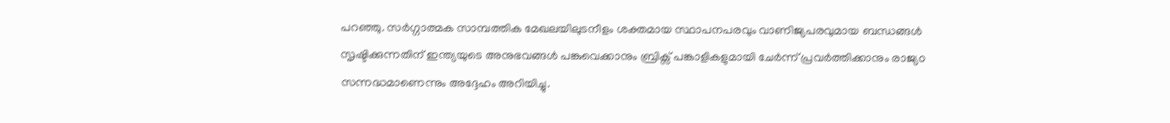പറഞ്ഞു. സർഗ്ഗാത്മക സാമ്പത്തിക മേഖലയിലുടനീളം ശക്തമായ സ്ഥാപനപരവും വാണിജ്യപരവുമായ ബന്ധങ്ങൾ സൃഷ്ടിക്കുന്നതിന് ഇന്ത്യയുടെ അനുഭവങ്ങൾ പങ്കുവെക്കാനും ബ്രിക്സ് പങ്കാളികളുമായി ചേർന്ന് പ്രവർത്തിക്കാനും രാജ്യo സന്നദ്ധമാണെന്നും അദ്ദേഹം അറിയിച്ചു.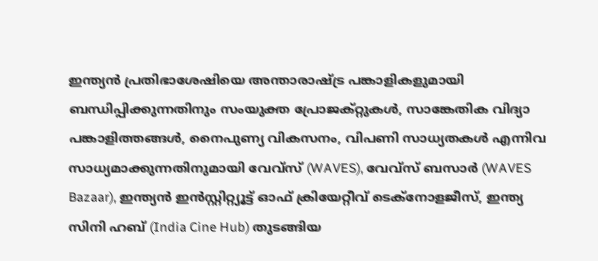ഇന്ത്യൻ പ്രതിഭാശേഷിയെ അന്താരാഷ്ട്ര പങ്കാളികളുമായി ബന്ധിപ്പിക്കുന്നതിനും സംയുക്ത പ്രോജക്റ്റുകൾ, സാങ്കേതിക വിദ്യാ പങ്കാളിത്തങ്ങൾ, നൈപുണ്യ വികസനം, വിപണി സാധ്യതകൾ എന്നിവ സാധ്യമാക്കുന്നതിനുമായി വേവ്സ് (WAVES), വേവ്സ് ബസാർ (WAVES Bazaar), ഇന്ത്യൻ ഇൻസ്റ്റിറ്റ്യൂട്ട് ഓഫ് ക്രിയേറ്റീവ് ടെക്നോളജീസ്, ഇന്ത്യ സിനി ഹബ് (India Cine Hub) തുടങ്ങിയ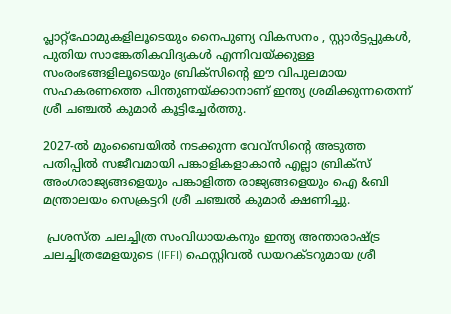പ്ലാറ്റ്‌ഫോമുകളിലൂടെയും നൈപുണ്യ വികസനം , സ്റ്റാർട്ടപ്പുകൾ, പുതിയ സാങ്കേതികവിദ്യകൾ എന്നിവയ്ക്കുള്ള സംരംഭങ്ങളിലൂടെയും ബ്രിക്സിന്റെ ഈ വിപുലമായ സഹകരണത്തെ പിന്തുണയ്ക്കാനാണ് ഇന്ത്യ ശ്രമിക്കുന്നതെന്ന് ശ്രീ ചഞ്ചൽ കുമാർ കൂട്ടിച്ചേർത്തു.

2027-ൽ മുംബൈയിൽ നടക്കുന്ന വേവ്സിന്റെ അടുത്ത പതിപ്പിൽ സജീവമായി പങ്കാളികളാകാൻ എല്ലാ ബ്രിക്സ് അംഗരാജ്യങ്ങളെയും പങ്കാളിത്ത രാജ്യങ്ങളെയും ഐ &ബി മന്ത്രാലയം സെക്രട്ടറി ശ്രീ ചഞ്ചൽ കുമാർ ക്ഷണിച്ചു.

 പ്രശസ്ത ചലച്ചിത്ര സംവിധായകനും ഇന്ത്യ അന്താരാഷ്ട്ര ചലച്ചിത്രമേളയുടെ (IFFI) ഫെസ്റ്റിവൽ ഡയറക്ടറുമായ ശ്രീ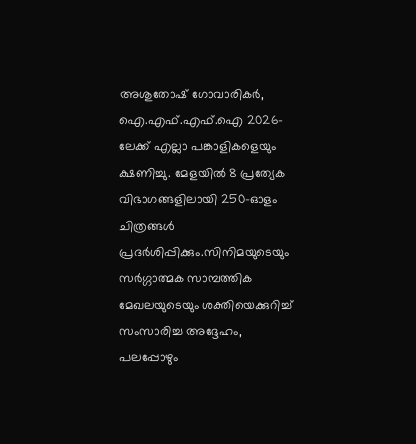അശുതോഷ് ഗോവാരികർ, ഐ.എഫ്.എഫ്.ഐ 2026-ലേക്ക് എല്ലാ പങ്കാളികളെയും ക്ഷണിച്ചു. മേളയിൽ 8 പ്രത്യേക വിഭാഗങ്ങളിലായി 250-ഓളം ചിത്രങ്ങൾ പ്രദർശിപ്പിക്കും.സിനിമയുടെയും സർഗ്ഗാത്മക സാമ്പത്തിക മേഖലയുടെയും ശക്തിയെക്കുറിച്ച് സംസാരിച്ച അദ്ദേഹം, പലപ്പോഴും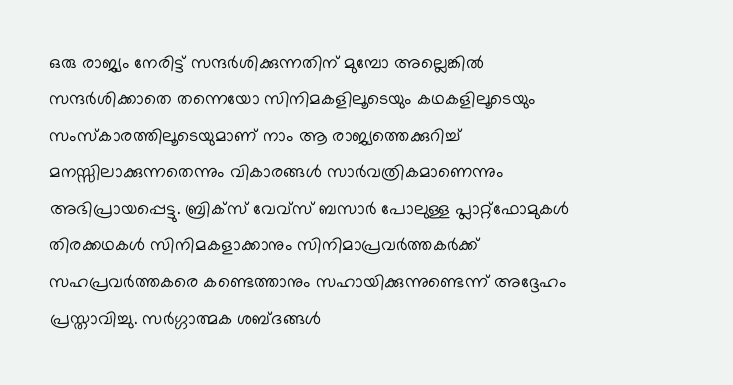ഒരു രാജ്യം നേരിട്ട് സന്ദർശിക്കുന്നതിന് മുമ്പോ അല്ലെങ്കിൽ സന്ദർശിക്കാതെ തന്നെയോ സിനിമകളിലൂടെയും കഥകളിലൂടെയും സംസ്‌കാരത്തിലൂടെയുമാണ് നാം ആ രാജ്യത്തെക്കുറിച്ച് മനസ്സിലാക്കുന്നതെന്നും വികാരങ്ങൾ സാർവത്രികമാണെന്നും അഭിപ്രായപ്പെട്ടു. ബ്രിക്സ് വേവ്സ് ബസാർ പോലുള്ള പ്ലാറ്റ്‌ഫോമുകൾ തിരക്കഥകൾ സിനിമകളാക്കാനും സിനിമാപ്രവർത്തകർക്ക് സഹപ്രവർത്തകരെ കണ്ടെത്താനും സഹായിക്കുന്നുണ്ടെന്ന് അദ്ദേഹം പ്രസ്താവിച്ചു. സർഗ്ഗാത്മക ശബ്ദങ്ങൾ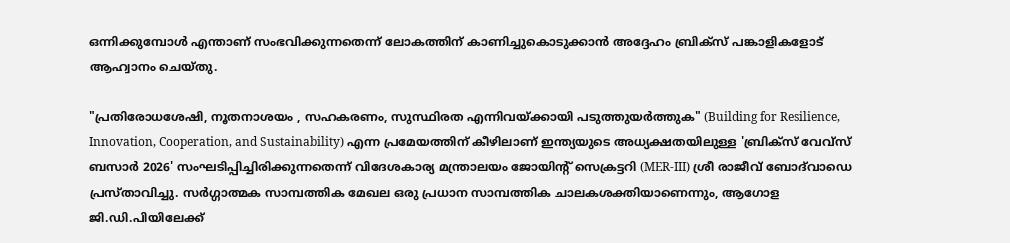ഒന്നിക്കുമ്പോൾ എന്താണ് സംഭവിക്കുന്നതെന്ന് ലോകത്തിന് കാണിച്ചുകൊടുക്കാൻ അദ്ദേഹം ബ്രിക്സ് പങ്കാളികളോട് ആഹ്വാനം ചെയ്തു.

"പ്രതിരോധശേഷി, നൂതനാശയം , സഹകരണം, സുസ്ഥിരത എന്നിവയ്ക്കായി പടുത്തുയർത്തുക" (Building for Resilience, Innovation, Cooperation, and Sustainability) എന്ന പ്രമേയത്തിന് കീഴിലാണ് ഇന്ത്യയുടെ അധ്യക്ഷതയിലുള്ള 'ബ്രിക്സ് വേവ്സ് ബസാർ 2026' സംഘടിപ്പിച്ചിരിക്കുന്നതെന്ന് വിദേശകാര്യ മന്ത്രാലയം ജോയിന്റ് സെക്രട്ടറി (MER-III) ശ്രീ രാജീവ് ബോദ്‌വാഡെ പ്രസ്താവിച്ചു. സർഗ്ഗാത്മക സാമ്പത്തിക മേഖല ഒരു പ്രധാന സാമ്പത്തിക ചാലകശക്തിയാണെന്നും, ആഗോള ജി.ഡി.പിയിലേക്ക്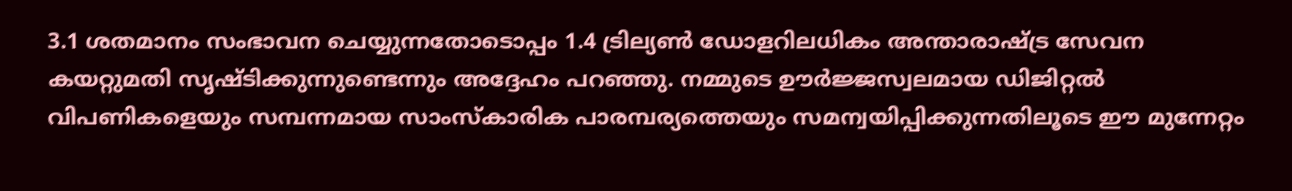3.1 ശതമാനം സംഭാവന ചെയ്യുന്നതോടൊപ്പം 1.4 ട്രില്യൺ ഡോളറിലധികം അന്താരാഷ്ട്ര സേവന കയറ്റുമതി സൃഷ്ടിക്കുന്നുണ്ടെന്നും അദ്ദേഹം പറഞ്ഞു. നമ്മുടെ ഊർജ്ജസ്വലമായ ഡിജിറ്റൽ വിപണികളെയും സമ്പന്നമായ സാംസ്കാരിക പാരമ്പര്യത്തെയും സമന്വയിപ്പിക്കുന്നതിലൂടെ ഈ മുന്നേറ്റം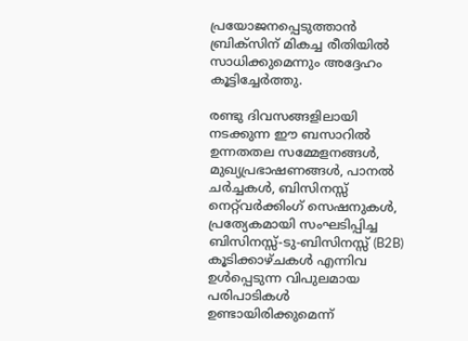പ്രയോജനപ്പെടുത്താൻ ബ്രിക്സിന് മികച്ച രീതിയിൽ സാധിക്കുമെന്നും അദ്ദേഹം കൂട്ടിച്ചേർത്തു.

രണ്ടു ദിവസങ്ങളിലായി നടക്കുന്ന ഈ ബസാറിൽ ഉന്നതതല സമ്മേളനങ്ങൾ, മുഖ്യപ്രഭാഷണങ്ങൾ, പാനൽ ചർച്ചകൾ, ബിസിനസ്സ് നെറ്റ്‌വർക്കിംഗ് സെഷനുകൾ, പ്രത്യേകമായി സംഘടിപ്പിച്ച ബിസിനസ്സ്-ടു-ബിസിനസ്സ് (B2B) കൂടിക്കാഴ്ചകൾ എന്നിവ ഉൾപ്പെടുന്ന വിപുലമായ പരിപാടികൾ ഉണ്ടായിരിക്കുമെന്ന്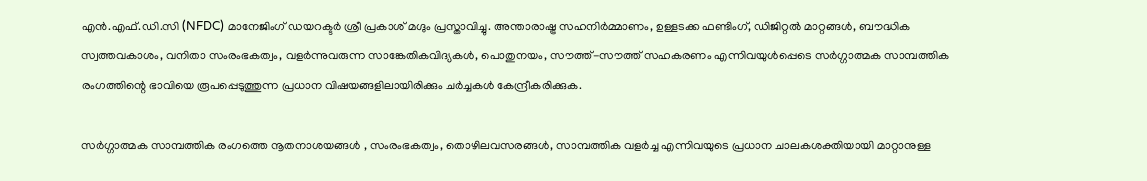എൻ.എഫ്.ഡി.സി (NFDC) മാനേജിംഗ് ഡയറക്ടർ ശ്രീ പ്രകാശ് മഗ്ദും പ്രസ്താവിച്ചു. അന്താരാഷ്ട്ര സഹനിർമ്മാണം, ഉള്ളടക്ക ഫണ്ടിംഗ്, ഡിജിറ്റൽ മാറ്റങ്ങൾ, ബൗദ്ധിക സ്വത്തവകാശം, വനിതാ സംരംഭകത്വം, വളർന്നുവരുന്ന സാങ്കേതികവിദ്യകൾ, പൊതുനയം, സൗത്ത്-സൗത്ത് സഹകരണം എന്നിവയുൾപ്പെടെ സർഗ്ഗാത്മക സാമ്പത്തിക രംഗത്തിന്റെ ഭാവിയെ രൂപപ്പെടുത്തുന്ന പ്രധാന വിഷയങ്ങളിലായിരിക്കും ചർച്ചകൾ കേന്ദ്രീകരിക്കുക.

സർഗ്ഗാത്മക സാമ്പത്തിക രംഗത്തെ നൂതനാശയങ്ങൾ , സംരംഭകത്വം, തൊഴിലവസരങ്ങൾ, സാമ്പത്തിക വളർച്ച എന്നിവയുടെ പ്രധാന ചാലകശക്തിയായി മാറ്റാനുള്ള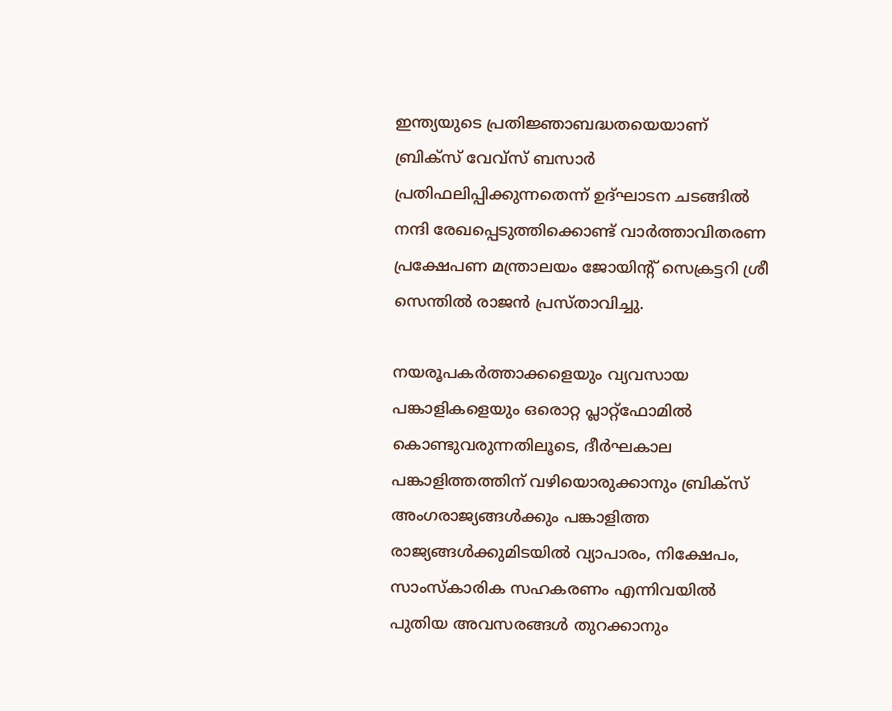ഇന്ത്യയുടെ പ്രതിജ്ഞാബദ്ധതയെയാണ് ബ്രിക്സ് വേവ്സ് ബസാർ പ്രതിഫലിപ്പിക്കുന്നതെന്ന് ഉദ്ഘാടന ചടങ്ങിൽ നന്ദി രേഖപ്പെടുത്തിക്കൊണ്ട് വാർത്താവിതരണ പ്രക്ഷേപണ മന്ത്രാലയം ജോയിന്റ് സെക്രട്ടറി ശ്രീ സെന്തിൽ രാജൻ പ്രസ്താവിച്ചു.

നയരൂപകർത്താക്കളെയും വ്യവസായ പങ്കാളികളെയും ഒരൊറ്റ പ്ലാറ്റ്‌ഫോമിൽ കൊണ്ടുവരുന്നതിലൂടെ, ദീർഘകാല പങ്കാളിത്തത്തിന് വഴിയൊരുക്കാനും ബ്രിക്സ് അംഗരാജ്യങ്ങൾക്കും പങ്കാളിത്ത രാജ്യങ്ങൾക്കുമിടയിൽ വ്യാപാരം, നിക്ഷേപം, സാംസ്കാരിക സഹകരണം എന്നിവയിൽ പുതിയ അവസരങ്ങൾ തുറക്കാനും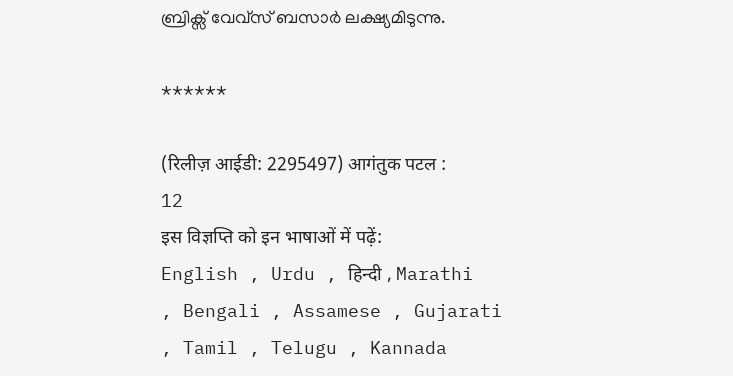ബ്രിക്സ് വേവ്സ് ബസാർ ലക്ഷ്യമിടുന്നു.

******

(रिलीज़ आईडी: 2295497) आगंतुक पटल : 12
इस विज्ञप्ति को इन भाषाओं में पढ़ें: English , Urdu , हिन्दी , Marathi , Bengali , Assamese , Gujarati , Tamil , Telugu , Kannada